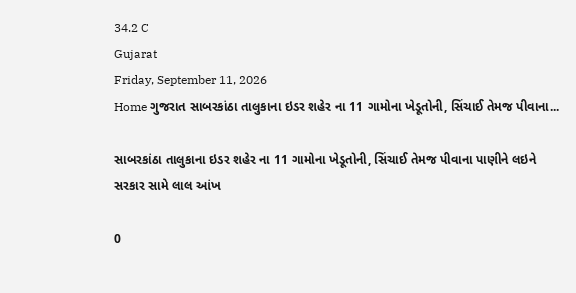34.2 C
Gujarat
Friday, September 11, 2026
Home ગુજરાત સાબરકાંઠા તાલુકાના ઇડર શહેર ના 11 ગામોના ખેડૂતોની, સિંચાઈ તેમજ પીવાના...

સાબરકાંઠા તાલુકાના ઇડર શહેર ના 11 ગામોના ખેડૂતોની, સિંચાઈ તેમજ પીવાના પાણીને લઇને સરકાર સામે લાલ આંખ

0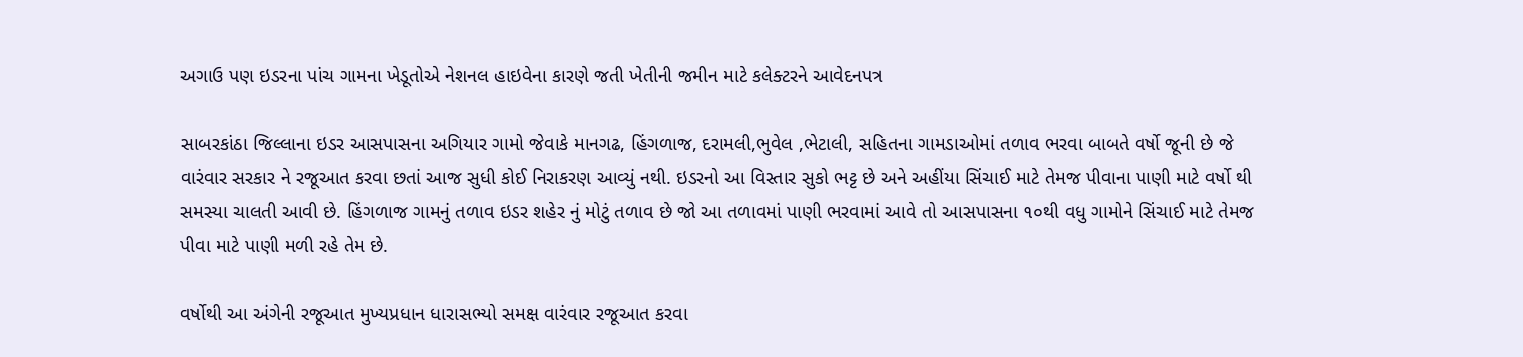અગાઉ પણ ઇડરના પાંચ ગામના ખેડૂતોએ નેશનલ હાઇવેના કારણે જતી ખેતીની જમીન માટે કલેક્ટરને આવેદનપત્ર

સાબરકાંઠા જિલ્લાના ઇડર આસપાસના અગિયાર ગામો જેવાકે માનગઢ, હિંગળાજ, દરામલી,ભુવેલ ,ભેટાલી, સહિતના ગામડાઓમાં તળાવ ભરવા બાબતે વર્ષો જૂની છે જે વારંવાર સરકાર ને રજૂઆત કરવા છતાં આજ સુધી કોઈ નિરાકરણ આવ્યું નથી. ઇડરનો આ વિસ્તાર સુકો ભટ્ટ છે અને અહીંયા સિંચાઈ માટે તેમજ પીવાના પાણી માટે વર્ષો થી સમસ્યા ચાલતી આવી છે. હિંગળાજ ગામનું તળાવ ઇડર શહેર નું મોટું તળાવ છે જો આ તળાવમાં પાણી ભરવામાં આવે તો આસપાસના ૧૦થી વધુ ગામોને સિંચાઈ માટે તેમજ પીવા માટે પાણી મળી રહે તેમ છે.

વર્ષોથી આ અંગેની રજૂઆત મુખ્યપ્રધાન ધારાસભ્યો સમક્ષ વારંવાર રજૂઆત કરવા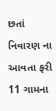છતાં નિવારણ ના આવતા ફરી 11 ગામના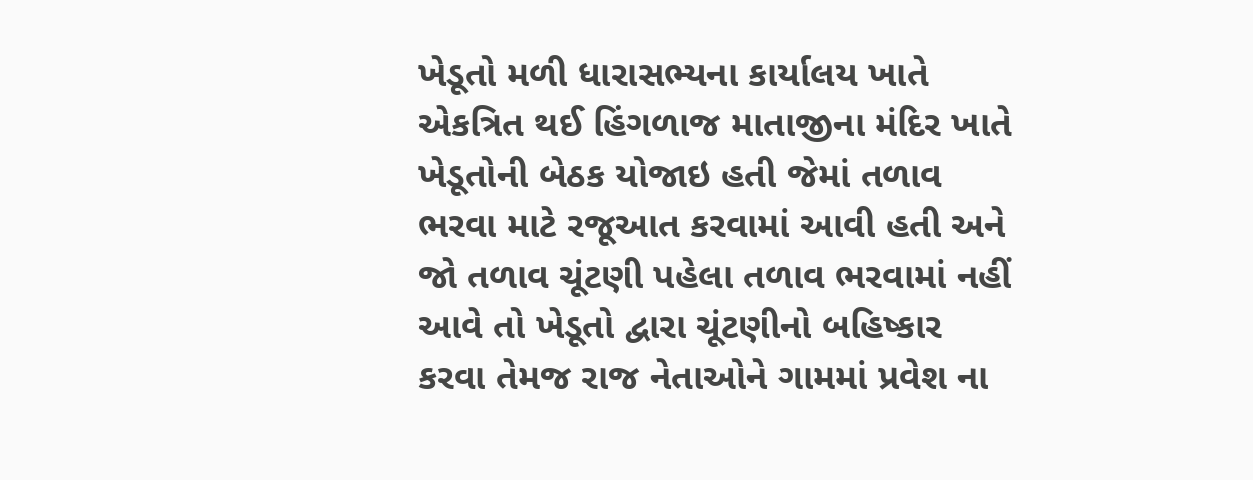ખેડૂતો મળી ધારાસભ્યના કાર્યાલય ખાતે એકત્રિત થઈ હિંગળાજ માતાજીના મંદિર ખાતે ખેડૂતોની બેઠક યોજાઇ હતી જેમાં તળાવ ભરવા માટે રજૂઆત કરવામાં આવી હતી અને જો તળાવ ચૂંટણી પહેલા તળાવ ભરવામાં નહીં આવે તો ખેડૂતો દ્વારા ચૂંટણીનો બહિષ્કાર કરવા તેમજ રાજ નેતાઓને ગામમાં પ્રવેશ ના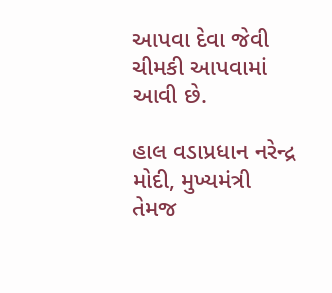આપવા દેવા જેવી ચીમકી આપવામાં આવી છે.

હાલ વડાપ્રધાન નરેન્દ્ર મોદી, મુખ્યમંત્રી તેમજ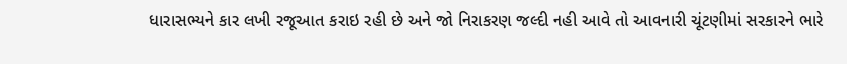ધારાસભ્યને કાર લખી રજૂઆત કરાઇ રહી છે અને જો નિરાકરણ જલ્દી નહી આવે તો આવનારી ચૂંટણીમાં સરકારને ભારે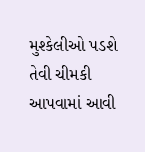મુશ્કેલીઓ પડશે તેવી ચીમકી આપવામાં આવી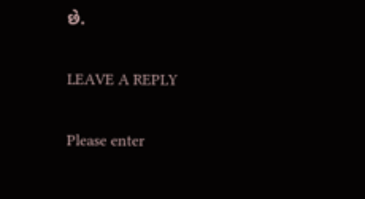છે.

LEAVE A REPLY

Please enter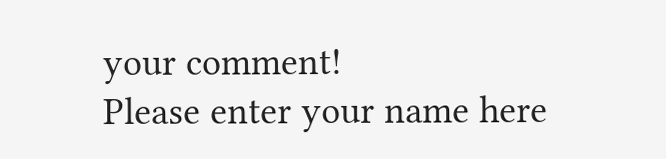your comment!
Please enter your name here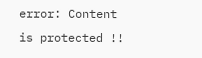error: Content is protected !!